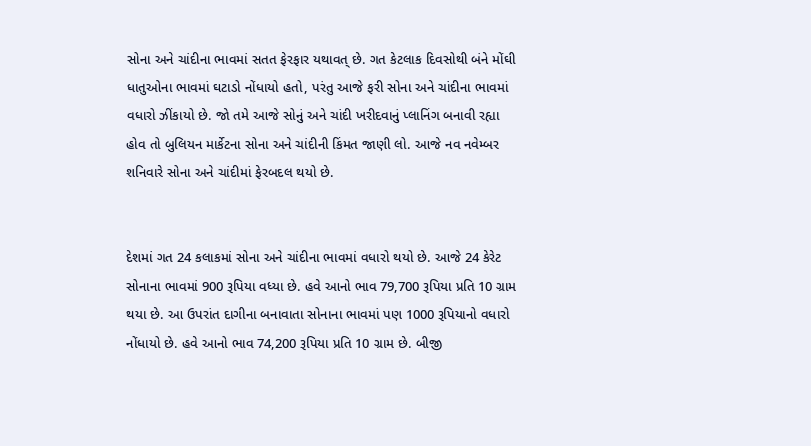સોના અને ચાંદીના ભાવમાં સતત ફેરફાર યથાવત્ છે. ગત કેટલાક દિવસોથી બંને મોંઘી ધાતુઓના ભાવમાં ઘટાડો નોંધાયો હતો, પરંતુ આજે ફરી સોના અને ચાંદીના ભાવમાં વધારો ઝીંકાયો છે. જો તમે આજે સોનું અને ચાંદી ખરીદવાનું પ્લાનિંગ બનાવી રહ્યા હોવ તો બુલિયન માર્કેટના સોના અને ચાંદીની કિંમત જાણી લો. આજે નવ નવેમ્બર શનિવારે સોના અને ચાંદીમાં ફેરબદલ થયો છે.


દેશમાં ગત 24 કલાકમાં સોના અને ચાંદીના ભાવમાં વધારો થયો છે. આજે 24 કેરેટ સોનાના ભાવમાં 900 રૂપિયા વધ્યા છે. હવે આનો ભાવ 79,700 રૂપિયા પ્રતિ 10 ગ્રામ થયા છે. આ ઉપરાંત દાગીના બનાવાતા સોનાના ભાવમાં પણ 1000 રૂપિયાનો વધારો નોંધાયો છે. હવે આનો ભાવ 74,200 રૂપિયા પ્રતિ 10 ગ્રામ છે. બીજી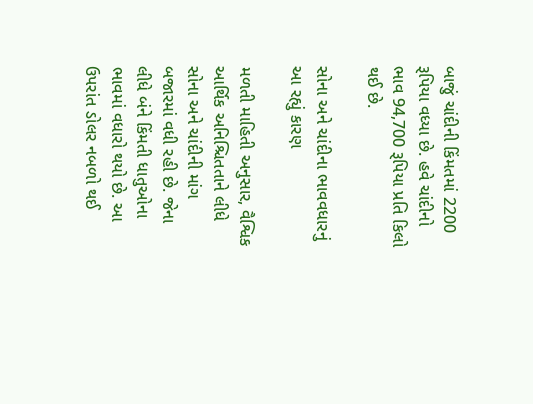બાજું ચાંદીની કિંમતમાં 2200 રૂપિયા વધ્યા છે. હવે ચાંદીનો ભાવ 94,700 રૂપિયા પ્રતિ કિલો થઈ છે.

સોના અને ચાંદીના ભાવવધારનું આ રહ્યું કારણ

મળતી માહિતી અનુસાર, વૈશ્વિક આર્થિક અનિશ્ચિતતાને લીધે સોના અને ચાંદીની માંગ બજારમાં વધી રહી છે. જેના લીધે બંને કિંમતી ધાતુઓના ભાવમાં વધારો થયો છે. આ ઉપરાંત ડોલર નબળો થઈ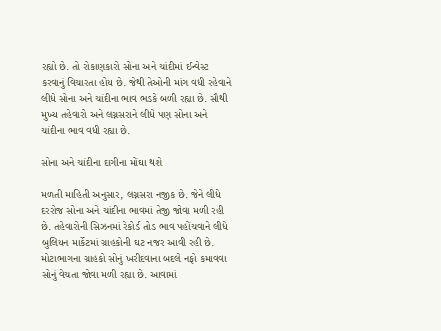રહ્યો છે. તો રોકાણકારો સોના અને ચાંદીમાં ઈન્વેસ્ટ કરવાનું વિચારતા હોય છે. જેથી તેઓની માંગ વધી રહેવાને લીધે સોના અને ચાંદીના ભાવ ભડકે બળી રહ્યા છે. સૌથી મુખ્ય તહેવારો અને લગ્નસરાને લીધે પણ સોના અને ચાંદીના ભાવ વધી રહ્યા છે.

સોના અને ચાંદીના દાગીના મોંઘા થશે

મળતી માહિતી અનુસાર, લગ્નસરા નજીક છે. જેને લીધે દરરોજ સોના અને ચાંદીના ભાવમાં તેજી જોવા મળી રહી છે. તહેવારોની સિઝનમાં રેકોર્ડ તોડ ભાવ પહોંચવાને લીધે બુલિયન માર્કેટમાં ગ્રાહકોની ઘટ નજર આવી રહી છે. મોટાભાગના ગ્રાહકો સોનું ખરીદવાના બદલે નફો કમાવવા સોનું વેચતા જોવા મળી રહ્યા છે. આવામાં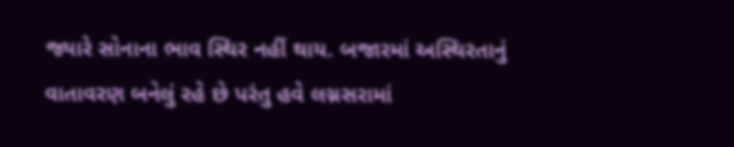જ્યારે સોનાના ભાવ સ્થિર નહીં થાય. બજારમાં અસ્થિરતાનું વાતાવરણ બનેલું રહે છે પરંતુ હવે લગ્નસરામાં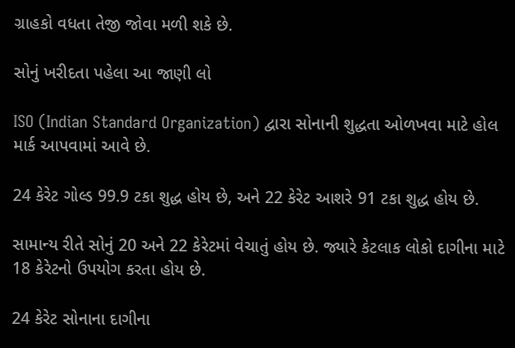ગ્રાહકો વધતા તેજી જોવા મળી શકે છે.

સોનું ખરીદતા પહેલા આ જાણી લો

ISO (Indian Standard Organization) દ્વારા સોનાની શુદ્ધતા ઓળખવા માટે હોલ માર્ક આપવામાં આવે છે.

24 કેરેટ ગોલ્ડ 99.9 ટકા શુદ્ધ હોય છે, અને 22 કેરેટ આશરે 91 ટકા શુદ્ધ હોય છે.

સામાન્ય રીતે સોનું 20 અને 22 કેરેટમાં વેચાતું હોય છે. જ્યારે કેટલાક લોકો દાગીના માટે 18 કેરેટનો ઉપયોગ કરતા હોય છે.

24 કેરેટ સોનાના દાગીના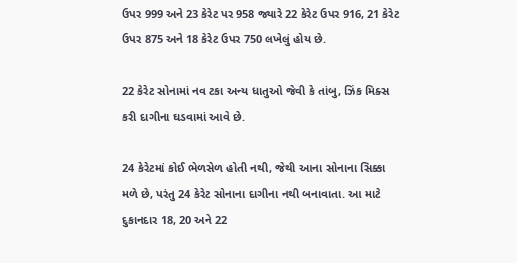ઉપર 999 અને 23 કેરેટ પર 958 જ્યારે 22 કેરેટ ઉપર 916, 21 કેરેટ ઉપર 875 અને 18 કેરેટ ઉપર 750 લખેલું હોય છે.

22 કેરેટ સોનામાં નવ ટકા અન્ય ધાતુઓ જેવી કે તાંબુ, ઝિંક મિક્સ કરી દાગીના ઘડવામાં આવે છે.

24 કેરેટમાં કોઈ ભેળસેળ હોતી નથી, જેથી આના સોનાના સિક્કા મળે છે, પરંતુ 24 કેરેટ સોનાના દાગીના નથી બનાવાતા. આ માટે દુકાનદાર 18, 20 અને 22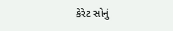કેરેટ સોનું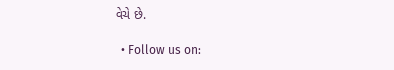વેચે છે.

  • Follow us on: